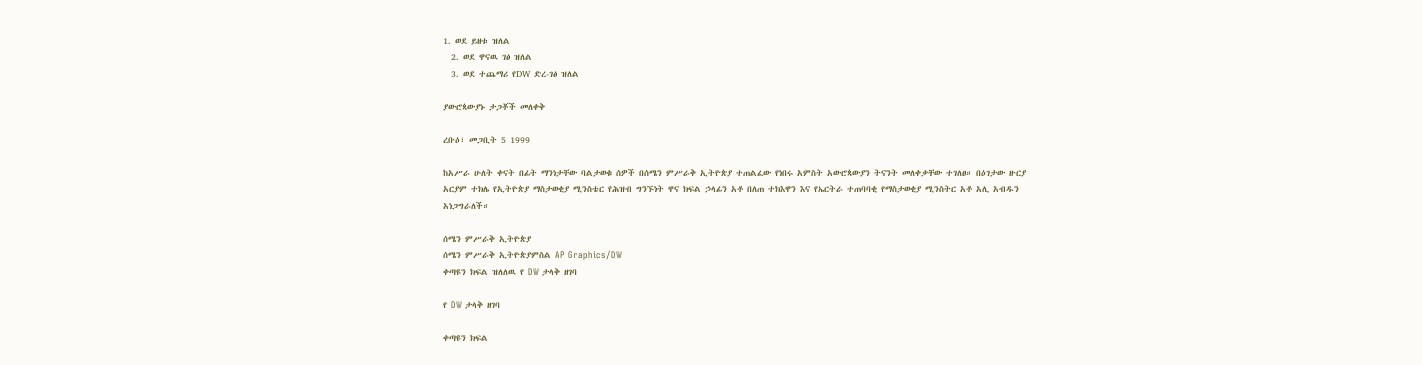1. ወደ ይዘቱ ዝለል
  2. ወደ ዋናዉ ገፅ ዝለል
  3. ወደ ተጨማሪ የDW ድረ-ገፅ ዝለል

ያውሮጳውያኑ ታጋቾች መለቀቅ

ረቡዕ፣ መጋቢት 5 1999

ከአሥራ ሁለት ቀናት በፊት ማንነታቸው ባልታወቁ ሰዎች በሰሜን ምሥራቅ ኢትዮጵያ ተጠልፈው የነበሩ አምስት አውሮጳውያን ትናንት መለቀቃቸው ተገለፀ። በዕገታው ዙርያ አርያም ተክሌ የኢትዮጵያ ማስታወቂያ ሚንስቴር የሕዝብ ግንኙነት ዋና ክፍል ኃላፊን አቶ በለጠ ተክእዋን እና የኤርትራ ተጠባባቂ የማስታወቂያ ሚንስትር አቶ አሊ አብዱን አነጋግራለች።

ሰሜን ምሥራቅ ኢትዮጵያ
ሰሜን ምሥራቅ ኢትዮጵያምስል AP Graphics/DW
ቀጣዩን ክፍል ዝለለዉ የ DW ታላቅ ዘገባ

የ DW ታላቅ ዘገባ

ቀጣዩን ክፍል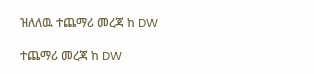ዝለለዉ ተጨማሪ መረጃ ከ DW

ተጨማሪ መረጃ ከ DW